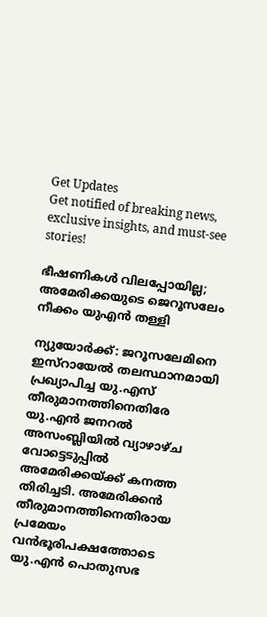Get Updates
Get notified of breaking news, exclusive insights, and must-see stories!

ഭീഷണികള്‍ വിലപ്പോയില്ല; അമേരിക്കയുടെ ജെറൂസലേം നീക്കം യുഎന്‍ തള്ളി

ന്യുയോര്‍ക്ക്: ജറൂസലേമിനെ ഇസ്റായേല്‍ തലസ്ഥാനമായി പ്രഖ്യാപിച്ച യു.എസ് തീരുമാനത്തിനെതിരേ യു.എന്‍ ജനറല്‍ അസംബ്ലിയില്‍ വ്യാഴാഴ്ച വോട്ടെടുപ്പില്‍ അമേരിക്കയ്ക്ക് കനത്ത തിരിച്ചടി. അമേരിക്കന്‍ തീരുമാനത്തിനെതിരായ പ്രമേയം വന്‍ഭൂരിപക്ഷത്തോടെ യു.എന്‍ പൊതുസഭ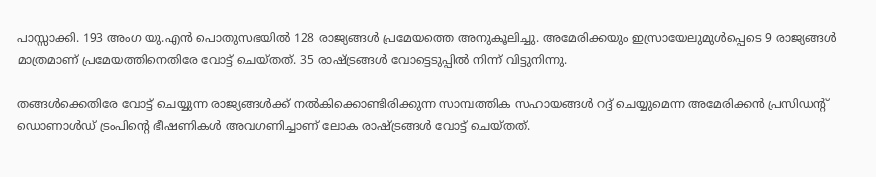പാസ്സാക്കി. 193 അംഗ യു.എന്‍ പൊതുസഭയില്‍ 128 രാജ്യങ്ങള്‍ പ്രമേയത്തെ അനുകൂലിച്ചു. അമേരിക്കയും ഇസ്രായേലുമുള്‍പ്പെടെ 9 രാജ്യങ്ങള്‍ മാത്രമാണ് പ്രമേയത്തിനെതിരേ വോട്ട് ചെയ്തത്. 35 രാഷ്ട്രങ്ങള്‍ വോട്ടെടുപ്പില്‍ നിന്ന് വിട്ടുനിന്നു.

തങ്ങള്‍ക്കെതിരേ വോട്ട് ചെയ്യുന്ന രാജ്യങ്ങള്‍ക്ക് നല്‍കിക്കൊണ്ടിരിക്കുന്ന സാമ്പത്തിക സഹായങ്ങള്‍ റദ്ദ് ചെയ്യുമെന്ന അമേരിക്കന്‍ പ്രസിഡന്റ് ഡൊണാള്‍ഡ് ട്രംപിന്റെ ഭീഷണികള്‍ അവഗണിച്ചാണ് ലോക രാഷ്ട്രങ്ങള്‍ വോട്ട് ചെയ്തത്.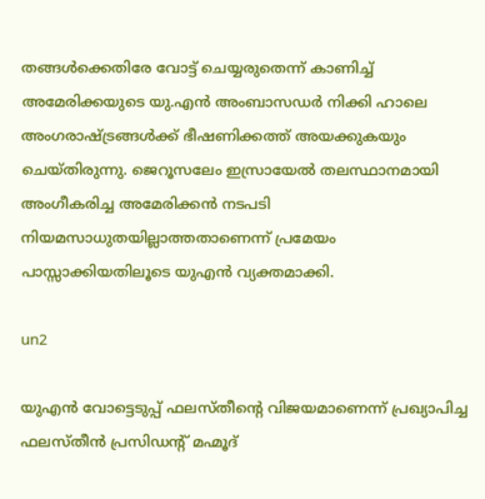തങ്ങള്‍ക്കെതിരേ വോട്ട് ചെയ്യരുതെന്ന് കാണിച്ച് അമേരിക്കയുടെ യു.എന്‍ അംബാസഡര്‍ നിക്കി ഹാലെ അംഗരാഷ്ട്രങ്ങള്‍ക്ക് ഭീഷണിക്കത്ത് അയക്കുകയും ചെയ്തിരുന്നു. ജെറൂസലേം ഇസ്രായേല്‍ തലസ്ഥാനമായി അംഗീകരിച്ച അമേരിക്കന്‍ നടപടി നിയമസാധുതയില്ലാത്തതാണെന്ന് പ്രമേയം പാസ്സാക്കിയതിലൂടെ യുഎന്‍ വ്യക്തമാക്കി.

un2

യുഎന്‍ വോട്ടെടുപ്പ് ഫലസ്തീന്റെ വിജയമാണെന്ന് പ്രഖ്യാപിച്ച ഫലസ്തീന്‍ പ്രസിഡന്റ് മഹ്മൂദ്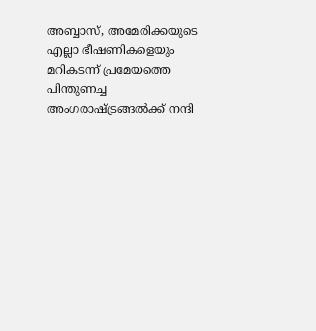അബ്ബാസ്, അമേരിക്കയുടെ എല്ലാ ഭീഷണികളെയും മറികടന്ന് പ്രമേയത്തെ പിന്തുണച്ച അംഗരാഷ്ട്രങ്ങല്‍ക്ക് നന്ദി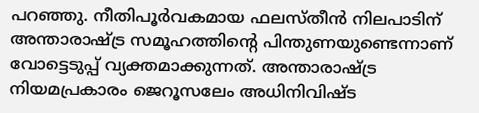പറഞ്ഞു. നീതിപൂര്‍വകമായ ഫലസ്തീന്‍ നിലപാടിന് അന്താരാഷ്ട്ര സമൂഹത്തിന്റെ പിന്തുണയുണ്ടെന്നാണ് വോട്ടെടുപ്പ് വ്യക്തമാക്കുന്നത്. അന്താരാഷ്ട്ര നിയമപ്രകാരം ജെറൂസലേം അധിനിവിഷ്ട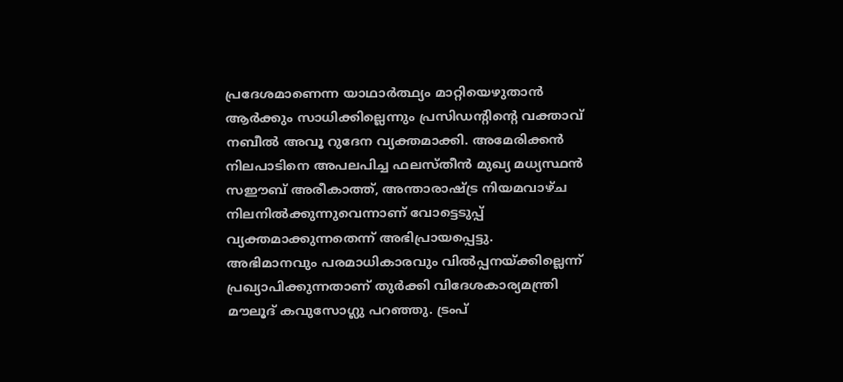പ്രദേശമാണെന്ന യാഥാര്‍ത്ഥ്യം മാറ്റിയെഴുതാന്‍ ആര്‍ക്കും സാധിക്കില്ലെന്നും പ്രസിഡന്റിന്റെ വക്താവ് നബീല്‍ അവൂ റുദേന വ്യക്തമാക്കി. അമേരിക്കന്‍ നിലപാടിനെ അപലപിച്ച ഫലസ്തീന്‍ മുഖ്യ മധ്യസ്ഥന്‍ സഈബ് അരീകാത്ത്, അന്താരാഷ്ട്ര നിയമവാഴ്ച നിലനില്‍ക്കുന്നുവെന്നാണ് വോട്ടെടുപ്പ് വ്യക്തമാക്കുന്നതെന്ന് അഭിപ്രായപ്പെട്ടു. അഭിമാനവും പരമാധികാരവും വില്‍പ്പനയ്ക്കില്ലെന്ന് പ്രഖ്യാപിക്കുന്നതാണ് തുര്‍ക്കി വിദേശകാര്യമന്ത്രി മൗലൂദ് കവുസോഗ്ലു പറഞ്ഞു. ട്രംപ്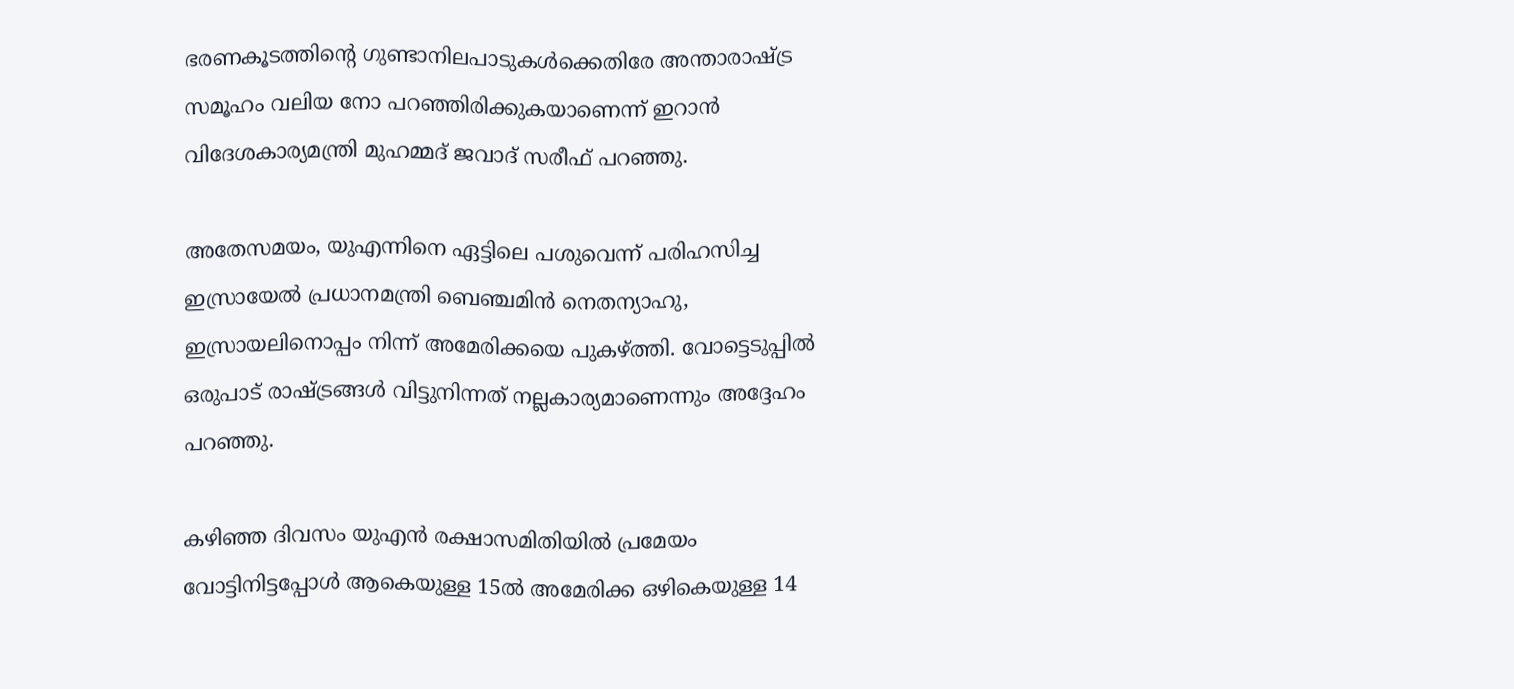ഭരണകൂടത്തിന്റെ ഗുണ്ടാനിലപാടുകള്‍ക്കെതിരേ അന്താരാഷ്ട്ര സമൂഹം വലിയ നോ പറഞ്ഞിരിക്കുകയാണെന്ന് ഇറാന്‍ വിദേശകാര്യമന്ത്രി മുഹമ്മദ് ജവാദ് സരീഫ് പറഞ്ഞു.

അതേസമയം, യുഎന്നിനെ ഏട്ടിലെ പശുവെന്ന് പരിഹസിച്ച ഇസ്രായേല്‍ പ്രധാനമന്ത്രി ബെഞ്ചമിന്‍ നെതന്യാഹു, ഇസ്രായലിനൊപ്പം നിന്ന് അമേരിക്കയെ പുകഴ്ത്തി. വോട്ടെടുപ്പില്‍ ഒരുപാട് രാഷ്ട്രങ്ങള്‍ വിട്ടുനിന്നത് നല്ലകാര്യമാണെന്നും അദ്ദേഹം പറഞ്ഞു.

കഴിഞ്ഞ ദിവസം യുഎന്‍ രക്ഷാസമിതിയില്‍ പ്രമേയം വോട്ടിനിട്ടപ്പോള്‍ ആകെയുള്ള 15ല്‍ അമേരിക്ക ഒഴികെയുള്ള 14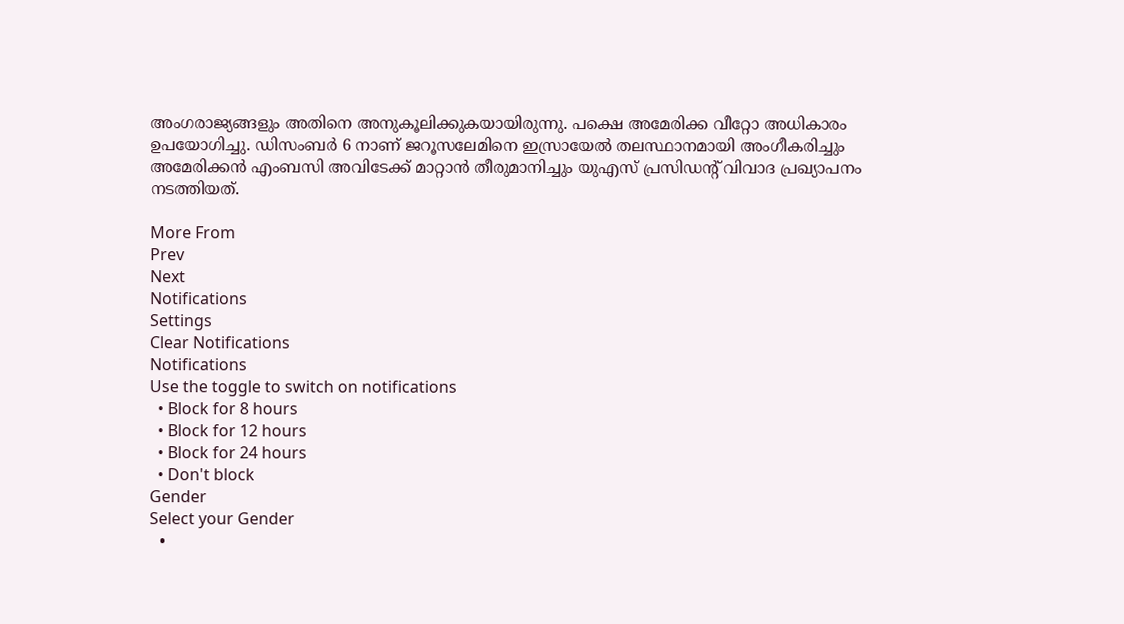അംഗരാജ്യങ്ങളും അതിനെ അനുകൂലിക്കുകയായിരുന്നു. പക്ഷെ അമേരിക്ക വീറ്റോ അധികാരം ഉപയോഗിച്ചു. ഡിസംബര്‍ 6 നാണ് ജറൂസലേമിനെ ഇസ്രായേല്‍ തലസ്ഥാനമായി അംഗീകരിച്ചും അമേരിക്കന്‍ എംബസി അവിടേക്ക് മാറ്റാന്‍ തീരുമാനിച്ചും യുഎസ് പ്രസിഡന്റ് വിവാദ പ്രഖ്യാപനം നടത്തിയത്.

More From
Prev
Next
Notifications
Settings
Clear Notifications
Notifications
Use the toggle to switch on notifications
  • Block for 8 hours
  • Block for 12 hours
  • Block for 24 hours
  • Don't block
Gender
Select your Gender
  •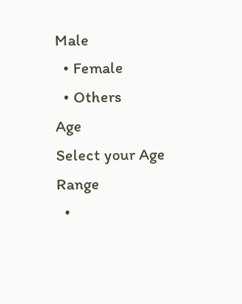Male
  • Female
  • Others
Age
Select your Age Range
  •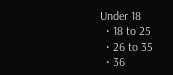Under 18
  • 18 to 25
  • 26 to 35
  • 36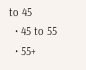to 45
  • 45 to 55
  • 55+